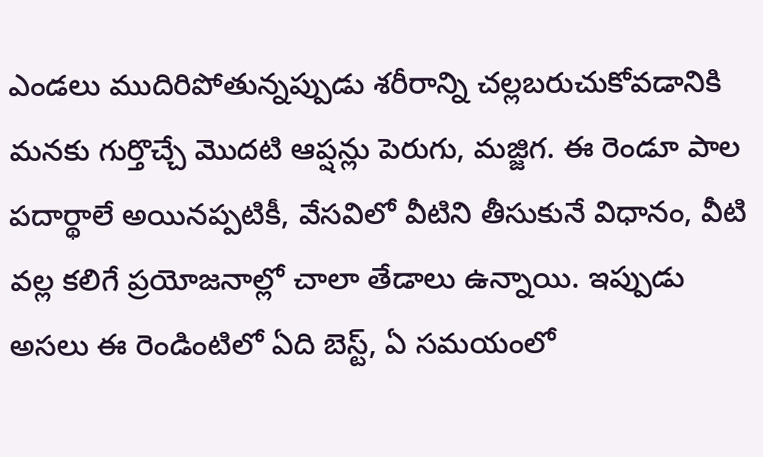ఎండలు ముదిరిపోతున్నప్పుడు శరీరాన్ని చల్లబరుచుకోవడానికి మనకు గుర్తొచ్చే మొదటి ఆప్షన్లు పెరుగు, మజ్జిగ. ఈ రెండూ పాల పదార్థాలే అయినప్పటికీ, వేసవిలో వీటిని తీసుకునే విధానం, వీటి వల్ల కలిగే ప్రయోజనాల్లో చాలా తేడాలు ఉన్నాయి. ఇప్పుడు అసలు ఈ రెండింటిలో ఏది బెస్ట్, ఏ సమయంలో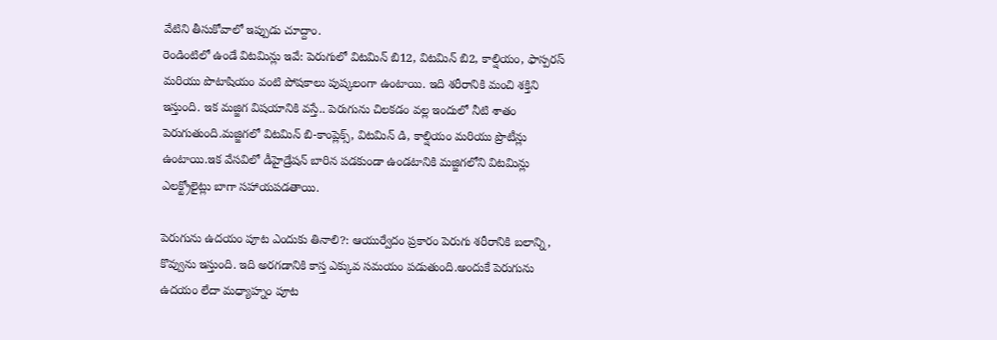వేటిని తీసుకోవాలో ఇప్పుడు చూద్దాం.
రెండింటిలో ఉండే విటమిన్లు ఇవే: పెరుగులో విటమిన్ బి12, విటమిన్ బి2, కాల్షియం, ఫాస్పరస్ మరియు పొటాషియం వంటి పోషకాలు పుష్కలంగా ఉంటాయి. ఇది శరీరానికి మంచి శక్తిని ఇస్తుంది. ఇక మజ్జిగ విషయానికి వస్తే.. పెరుగును చిలకడం వల్ల ఇందులో నీటి శాతం పెరుగుతుంది.మజ్జిగలో విటమిన్ బి-కాంప్లెక్స్, విటమిన్ డి, కాల్షియం మరియు ప్రొటీన్లు ఉంటాయి.ఇక వేసవిలో డీహైడ్రేషన్ బారిన పడకుండా ఉండటానికి మజ్జిగలోని విటమిన్లు ఎలక్ట్రోలైట్లు బాగా సహాయపడతాయి.

పెరుగును ఉదయం పూట ఎందుకు తినాలి?: ఆయుర్వేదం ప్రకారం పెరుగు శరీరానికి బలాన్ని, కొవ్వును ఇస్తుంది. ఇది అరగడానికి కాస్త ఎక్కువ సమయం పడుతుంది.అందుకే పెరుగును ఉదయం లేదా మధ్యాహ్నం పూట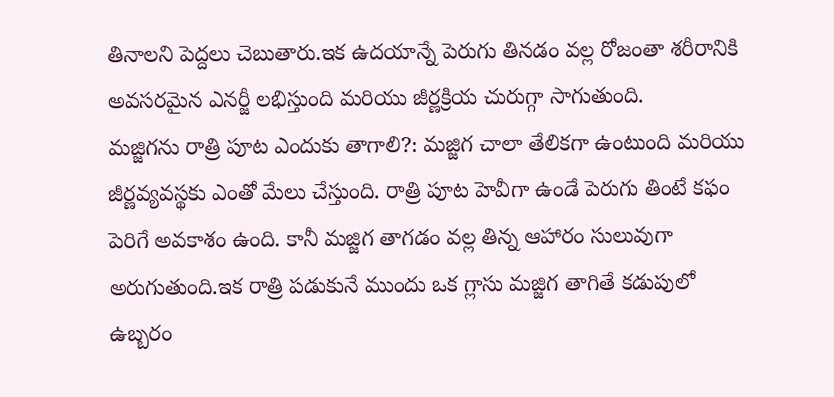తినాలని పెద్దలు చెబుతారు.ఇక ఉదయాన్నే పెరుగు తినడం వల్ల రోజంతా శరీరానికి అవసరమైన ఎనర్జీ లభిస్తుంది మరియు జీర్ణక్రియ చురుగ్గా సాగుతుంది.
మజ్జిగను రాత్రి పూట ఎందుకు తాగాలి?: మజ్జిగ చాలా తేలికగా ఉంటుంది మరియు జీర్ణవ్యవస్థకు ఎంతో మేలు చేస్తుంది. రాత్రి పూట హెవీగా ఉండే పెరుగు తింటే కఫం పెరిగే అవకాశం ఉంది. కానీ మజ్జిగ తాగడం వల్ల తిన్న ఆహారం సులువుగా అరుగుతుంది.ఇక రాత్రి పడుకునే ముందు ఒక గ్లాసు మజ్జిగ తాగితే కడుపులో ఉబ్బరం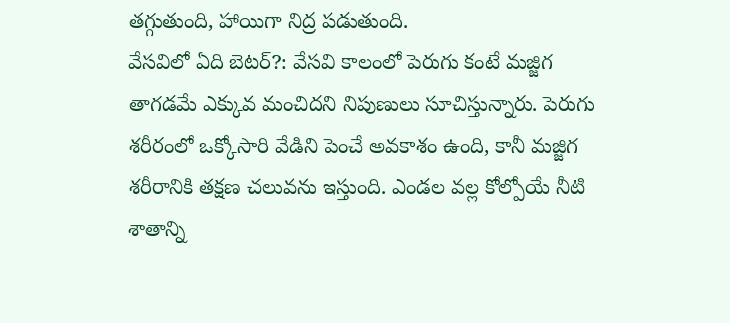తగ్గుతుంది, హాయిగా నిద్ర పడుతుంది.
వేసవిలో ఏది బెటర్?: వేసవి కాలంలో పెరుగు కంటే మజ్జిగ తాగడమే ఎక్కువ మంచిదని నిపుణులు సూచిస్తున్నారు. పెరుగు శరీరంలో ఒక్కోసారి వేడిని పెంచే అవకాశం ఉంది, కానీ మజ్జిగ శరీరానికి తక్షణ చలువను ఇస్తుంది. ఎండల వల్ల కోల్పోయే నీటి శాతాన్ని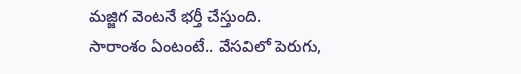మజ్జిగ వెంటనే భర్తీ చేస్తుంది.
సారాంశం ఏంటంటే.. వేసవిలో పెరుగు,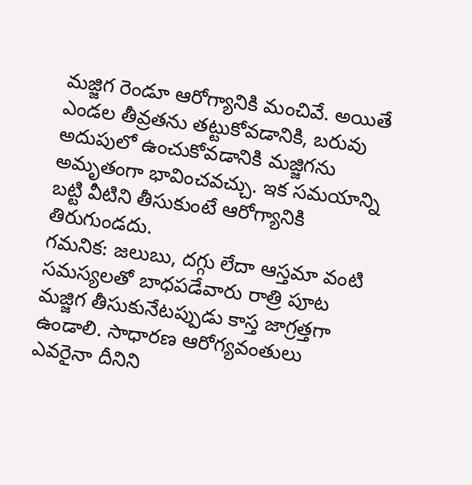మజ్జిగ రెండూ ఆరోగ్యానికి మంచివే. అయితే ఎండల తీవ్రతను తట్టుకోవడానికి, బరువు అదుపులో ఉంచుకోవడానికి మజ్జిగను అమృతంగా భావించవచ్చు. ఇక సమయాన్ని బట్టి వీటిని తీసుకుంటే ఆరోగ్యానికి తిరుగుండదు.
గమనిక: జలుబు, దగ్గు లేదా ఆస్తమా వంటి సమస్యలతో బాధపడేవారు రాత్రి పూట మజ్జిగ తీసుకునేటప్పుడు కాస్త జాగ్రత్తగా ఉండాలి. సాధారణ ఆరోగ్యవంతులు ఎవరైనా దీనిని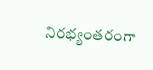నిరభ్యంతరంగా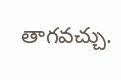తాగవచ్చు.